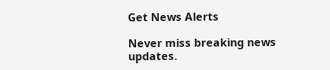Get News Alerts

Never miss breaking news updates.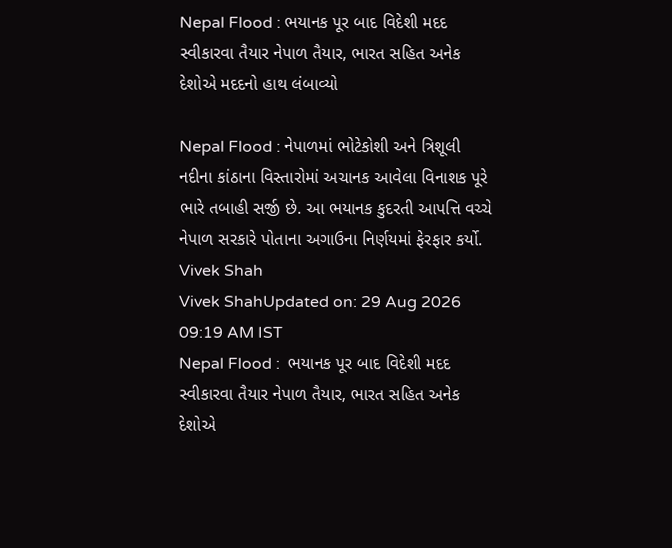Nepal Flood : ભયાનક પૂર બાદ વિદેશી મદદ સ્વીકારવા તૈયાર નેપાળ તૈયાર, ભારત સહિત અનેક દેશોએ મદદનો હાથ લંબાવ્યો

Nepal Flood : નેપાળમાં ભોટેકોશી અને ત્રિશૂલી નદીના કાંઠાના વિસ્તારોમાં અચાનક આવેલા વિનાશક પૂરે ભારે તબાહી સર્જી છે. આ ભયાનક કુદરતી આપત્તિ વચ્ચે નેપાળ સરકારે પોતાના અગાઉના નિર્ણયમાં ફેરફાર કર્યો.
Vivek Shah
Vivek ShahUpdated on: 29 Aug 2026 09:19 AM IST
Nepal Flood :  ભયાનક પૂર બાદ વિદેશી મદદ સ્વીકારવા તૈયાર નેપાળ તૈયાર, ભારત સહિત અનેક દેશોએ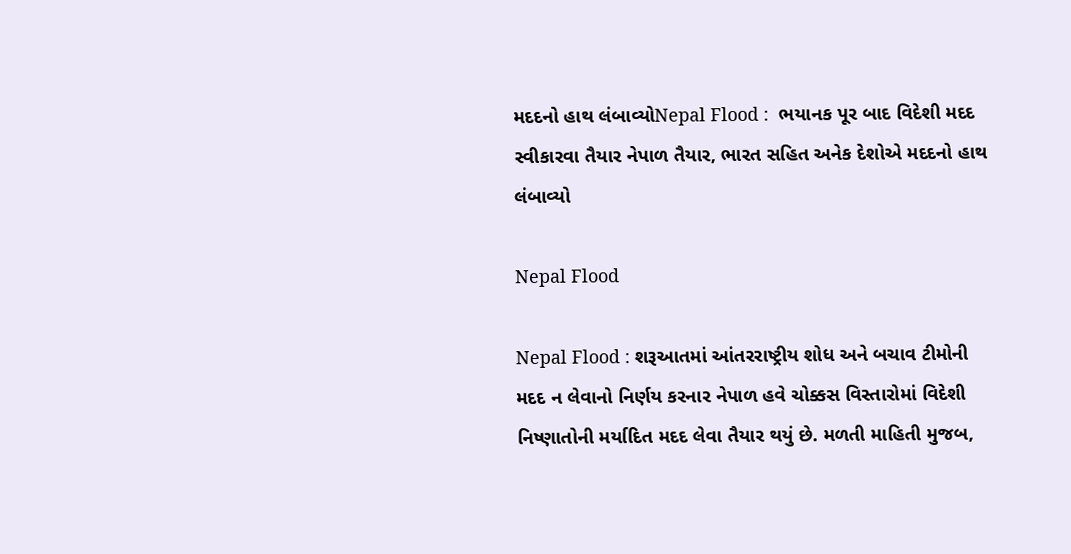મદદનો હાથ લંબાવ્યોNepal Flood :  ભયાનક પૂર બાદ વિદેશી મદદ સ્વીકારવા તૈયાર નેપાળ તૈયાર, ભારત સહિત અનેક દેશોએ મદદનો હાથ લંબાવ્યો

Nepal Flood

Nepal Flood : શરૂઆતમાં આંતરરાષ્ટ્રીય શોધ અને બચાવ ટીમોની મદદ ન લેવાનો નિર્ણય કરનાર નેપાળ હવે ચોક્કસ વિસ્તારોમાં વિદેશી નિષ્ણાતોની મર્યાદિત મદદ લેવા તૈયાર થયું છે. મળતી માહિતી મુજબ,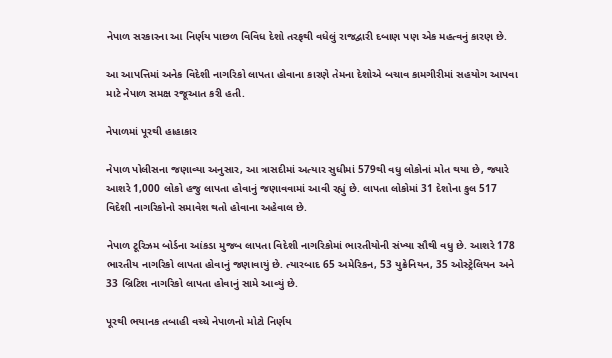નેપાળ સરકારના આ નિર્ણય પાછળ વિવિધ દેશો તરફથી વધેલું રાજદ્વારી દબાણ પણ એક મહત્વનું કારણ છે.

આ આપત્તિમાં અનેક વિદેશી નાગરિકો લાપતા હોવાના કારણે તેમના દેશોએ બચાવ કામગીરીમાં સહયોગ આપવા માટે નેપાળ સમક્ષ રજૂઆત કરી હતી.

નેપાળમાં પૂરથી હાહાકાર

નેપાળ પોલીસના જણાવ્યા અનુસાર, આ ત્રાસદીમાં અત્યાર સુધીમાં 579થી વધુ લોકોનાં મોત થયા છે, જ્યારે આશરે 1,000 લોકો હજુ લાપતા હોવાનું જણાવવામાં આવી રહ્યું છે. લાપતા લોકોમાં 31 દેશોના કુલ 517 વિદેશી નાગરિકોનો સમાવેશ થતો હોવાના અહેવાલ છે.

નેપાળ ટૂરિઝમ બોર્ડના આંકડા મુજબ લાપતા વિદેશી નાગરિકોમાં ભારતીયોની સંખ્યા સૌથી વધુ છે. આશરે 178 ભારતીય નાગરિકો લાપતા હોવાનું જણાવાયું છે. ત્યારબાદ 65 અમેરિકન, 53 યુક્રેનિયન, 35 ઓસ્ટ્રેલિયન અને 33 બ્રિટિશ નાગરિકો લાપતા હોવાનું સામે આવ્યું છે.

પૂરથી ભયાનક તબાહી વચ્ચે નેપાળનો મોટો નિર્ણય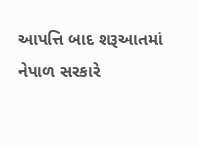આપત્તિ બાદ શરૂઆતમાં નેપાળ સરકારે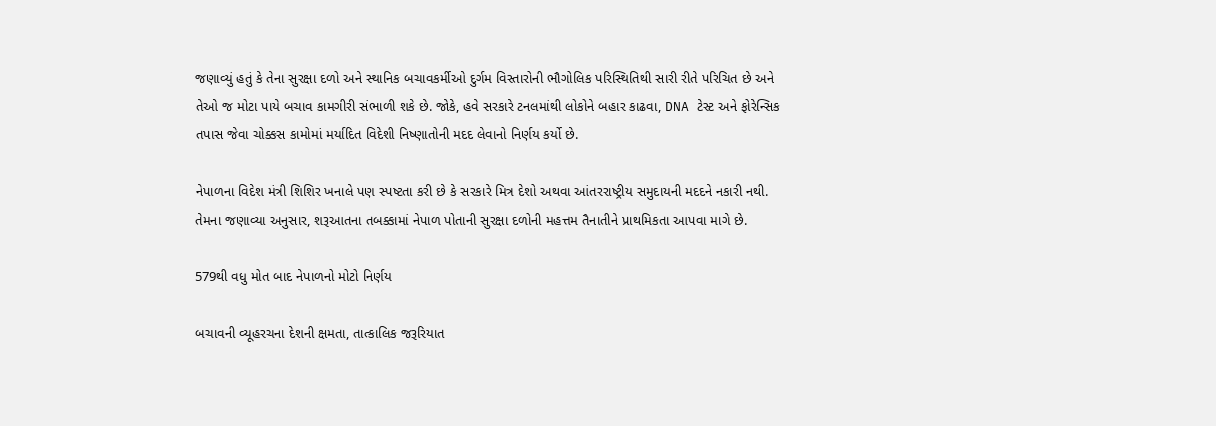જણાવ્યું હતું કે તેના સુરક્ષા દળો અને સ્થાનિક બચાવકર્મીઓ દુર્ગમ વિસ્તારોની ભૌગોલિક પરિસ્થિતિથી સારી રીતે પરિચિત છે અને તેઓ જ મોટા પાયે બચાવ કામગીરી સંભાળી શકે છે. જોકે, હવે સરકારે ટનલમાંથી લોકોને બહાર કાઢવા, DNA ટેસ્ટ અને ફોરેન્સિક તપાસ જેવા ચોક્કસ કામોમાં મર્યાદિત વિદેશી નિષ્ણાતોની મદદ લેવાનો નિર્ણય કર્યો છે.

નેપાળના વિદેશ મંત્રી શિશિર ખનાલે પણ સ્પષ્ટતા કરી છે કે સરકારે મિત્ર દેશો અથવા આંતરરાષ્ટ્રીય સમુદાયની મદદને નકારી નથી. તેમના જણાવ્યા અનુસાર, શરૂઆતના તબક્કામાં નેપાળ પોતાની સુરક્ષા દળોની મહત્તમ તૈનાતીને પ્રાથમિકતા આપવા માગે છે.

579થી વધુ મોત બાદ નેપાળનો મોટો નિર્ણય

બચાવની વ્યૂહરચના દેશની ક્ષમતા, તાત્કાલિક જરૂરિયાત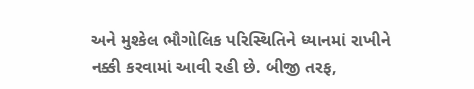અને મુશ્કેલ ભૌગોલિક પરિસ્થિતિને ધ્યાનમાં રાખીને નક્કી કરવામાં આવી રહી છે. બીજી તરફ,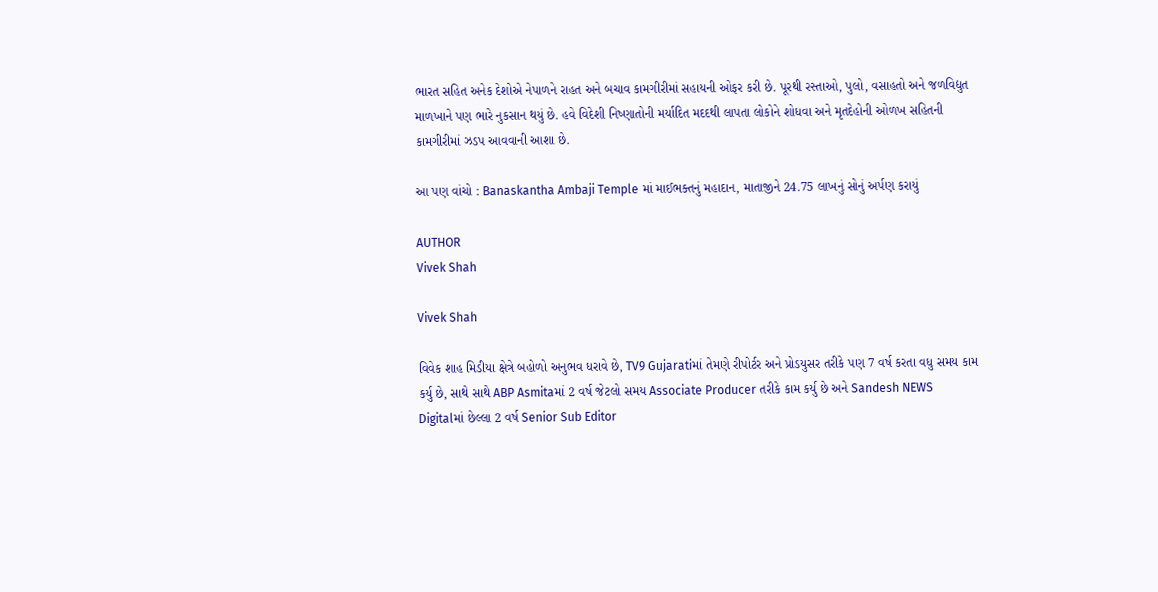ભારત સહિત અનેક દેશોએ નેપાળને રાહત અને બચાવ કામગીરીમાં સહાયની ઓફર કરી છે. પૂરથી રસ્તાઓ, પુલો, વસાહતો અને જળવિદ્યુત માળખાને પણ ભારે નુકસાન થયું છે. હવે વિદેશી નિષ્ણાતોની મર્યાદિત મદદથી લાપતા લોકોને શોધવા અને મૃતદેહોની ઓળખ સહિતની કામગીરીમાં ઝડપ આવવાની આશા છે.

આ પણ વાંચો : Banaskantha Ambaji Temple માં માઈભક્તનું મહાદાન, માતાજીને 24.75 લાખનું સોનું અર્પણ કરાયું

AUTHOR
Vivek Shah

Vivek Shah

વિવેક શાહ મિડીયા ક્ષેત્રે બહોળો અનુભવ ધરાવે છે, TV9 Gujaratiમાં તેમણે રીપોર્ટર અને પ્રોડયુસર તરીકે પણ 7 વર્ષ કરતા વધુ સમય કામ કર્યુ છે, સાથે સાથે ABP Asmitaમાં 2 વર્ષ જેટલો સમય Associate Producer તરીકે કામ કર્યુ છે અને Sandesh NEWS Digitalમાં છેલ્લા 2 વર્ષ Senior Sub Editor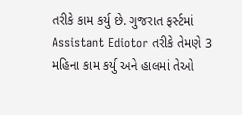તરીકે કામ કર્યુ છે. ગુજરાત ફર્સ્ટમાં Assistant Ediotor તરીકે તેમણે 3 મહિના કામ કર્યુ અને હાલમાં તેઓ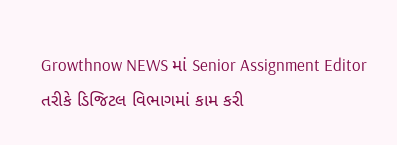Growthnow NEWS માં Senior Assignment Editor તરીકે ડિજિટલ વિભાગમાં કામ કરી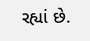રહ્યાં છે.